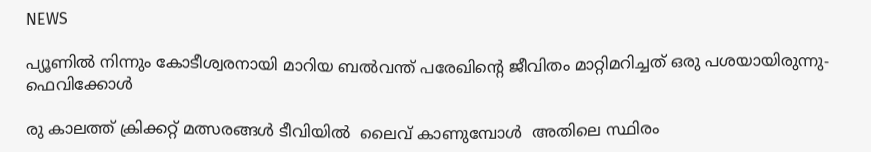NEWS

പ്യൂണില്‍ നിന്നും കോടീശ്വരനായി മാറിയ ബല്‍വന്ത് പരേഖിന്റെ ജീവിതം മാറ്റിമറിച്ചത് ഒരു പശയായിരുന്നു-ഫെവിക്കോൾ

രു കാലത്ത് ക്രിക്കറ്റ് മത്സരങ്ങള്‍ ടീവിയില്‍  ലൈവ് കാണുമ്പോള്‍  അതിലെ സ്ഥിരം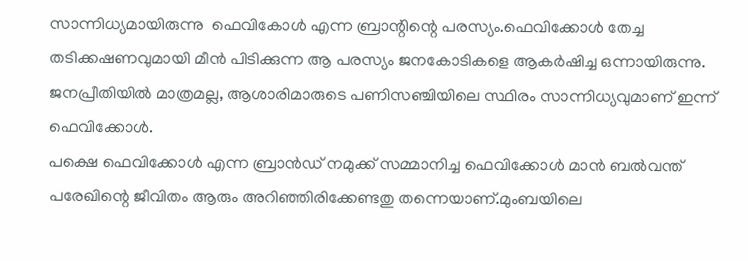സാന്നിധ്യമായിരുന്നു  ഫെവികോള്‍ എന്ന ബ്രാന്റിന്റെ പരസ്യം.ഫെവിക്കോൾ തേച്ച തടിക്കഷണവുമായി മീൻ പിടിക്കുന്ന ആ പരസ്യം ജനകോടികളെ ആകർഷിച്ച ഒന്നായിരുന്നു. ജനപ്രീതിയിൽ മാത്രമല്ല, ആശാരിമാരുടെ പണിസഞ്ചിയിലെ സ്ഥിരം സാന്നിധ്യവുമാണ് ഇന്ന് ഫെവിക്കോൾ.
പക്ഷെ ഫെവിക്കോള്‍ എന്ന ബ്രാന്‍ഡ് നമുക്ക് സമ്മാനിച്ച ഫെവിക്കോള്‍ മാന്‍ ബല്‍വന്ത് പരേഖിന്റെ ജീവിതം ആരും അറിഞ്ഞിരിക്കേണ്ടതു തന്നെയാണ്.മുംബയിലെ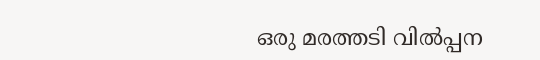ഒരു മരത്തടി വില്‍പ്പന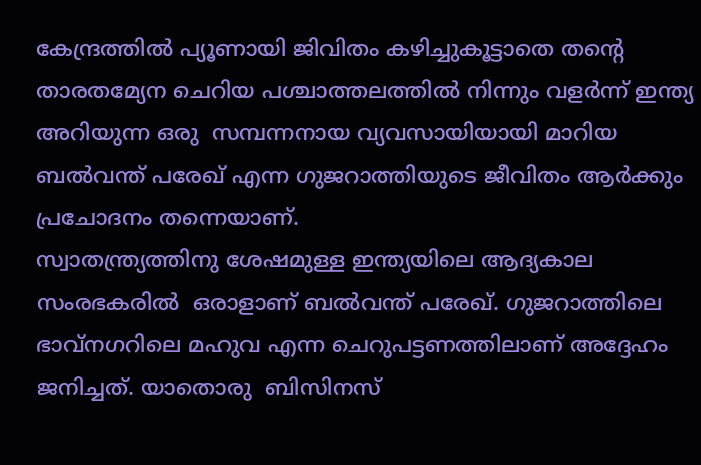കേന്ദ്രത്തില്‍ പ്യൂണായി ജിവിതം കഴിച്ചുകൂട്ടാതെ തന്റെ താരതമ്യേന ചെറിയ പശ്ചാത്തലത്തില്‍ നിന്നും വളര്‍ന്ന് ഇന്ത്യ അറിയുന്ന ഒരു  സമ്പന്നനായ വ്യവസായിയായി മാറിയ  ബല്‍വന്ത് പരേഖ് എന്ന ഗുജറാത്തിയുടെ ജീവിതം ആര്‍ക്കും പ്രചോദനം തന്നെയാണ്.
സ്വാതന്ത്ര്യത്തിനു ശേഷമുള്ള ഇന്ത്യയിലെ ആദ്യകാല സംരഭകരിൽ  ഒരാളാണ് ബല്‍വന്ത് പരേഖ്. ഗുജറാത്തിലെ ഭാവ്നഗറിലെ മഹുവ എന്ന ചെറുപട്ടണത്തിലാണ് അദ്ദേഹം ജനിച്ചത്. യാതൊരു  ബിസിനസ്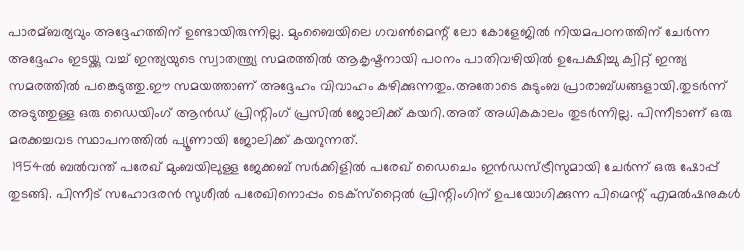പാരമ്ബര്യവും അദ്ദേഹത്തിന് ഉണ്ടായിരുന്നില്ല. മുംബൈയിലെ ഗവണ്‍മെന്റ് ലോ കോളേജില്‍ നിയമപഠനത്തിന് ചേര്‍ന്ന അദ്ദേഹം ഇടയ്ക്കു വച്ച് ഇന്ത്യയുടെ സ്വാതന്ത്ര്യ സമരത്തില്‍ ആകൃഷ്ടനായി പഠനം പാതിവഴിയിൽ ഉപേക്ഷിച്ചു ക്വിറ്റ് ഇന്ത്യ സമരത്തില്‍ പങ്കെടുത്തു.ഈ സമയത്താണ് അദ്ദേഹം വിവാഹം കഴിക്കുന്നതും.അതോടെ കുടുംബ പ്രാരാബ്ധങ്ങളായി.തുടർന്ന്  അടുത്തുള്ള ഒരു ഡൈയിംഗ് ആന്‍ഡ് പ്രിന്റിംഗ് പ്രസില്‍ ജോലിക്ക് കയറി.അത് അധികകാലം തുടർന്നില്ല. പിന്നീടാണ് ഒരു മരക്കച്ചവട സ്ഥാപനത്തില്‍ പ്യൂണായി ജോലിക്ക് കയറുന്നത്.
 1954ല്‍ ബല്‍വന്ത് പരേഖ് മുംബയിലുള്ള ജേക്കബ് സര്‍ക്കിളില്‍ പരേഖ് ഡൈചെം ഇന്‍ഡസ്ട്രീസുമായി ചേര്‍ന്ന് ഒരു ഷോപ്പ് തുടങ്ങി. പിന്നീട് സഹോദരന്‍ സുശീല്‍ പരേഖിനൊപ്പം ടെക്സ്‌റ്റൈല്‍ പ്രിന്റിംഗിന് ഉപയോഗിക്കുന്ന പിഗ്മെന്റ് എമല്‍ഷനുകള്‍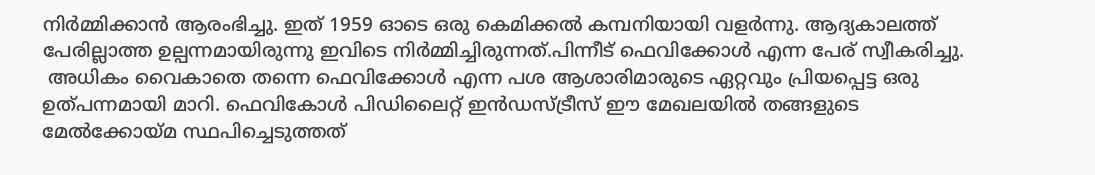നിര്‍മ്മിക്കാന്‍ ആരംഭിച്ചു. ഇത് 1959 ഓടെ ഒരു കെമിക്കല്‍ കമ്പനിയായി വളര്‍ന്നു. ആദ്യകാലത്ത് പേരില്ലാത്ത ഉല്പന്നമായിരുന്നു ഇവിടെ നിര്‍മ്മിച്ചിരുന്നത്.പിന്നീട് ഫെവിക്കോൾ എന്ന പേര് സ്വീകരിച്ചു.
 അധികം വൈകാതെ തന്നെ ഫെവിക്കോള്‍ എന്ന പശ ആശാരിമാരുടെ ഏറ്റവും പ്രിയപ്പെട്ട ഒരു  ഉത്പന്നമായി മാറി. ഫെവികോള്‍ പിഡിലൈറ്റ് ഇന്‍ഡസ്ട്രീസ് ഈ മേഖലയില്‍ തങ്ങളുടെ  മേൽക്കോയ്മ സ്ഥപിച്ചെടുത്തത്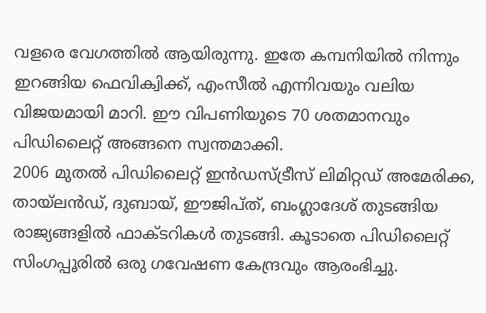വളരെ വേഗത്തില്‍ ആയിരുന്നു. ഇതേ കമ്പനിയില്‍ നിന്നും ഇറങ്ങിയ ഫെവിക്വിക്ക്, എംസീല്‍ എന്നിവയും വലിയ വിജയമായി മാറി. ഈ വിപണിയുടെ 70 ശതമാനവും പിഡിലൈറ്റ് അങ്ങനെ സ്വന്തമാക്കി.
2006 മുതല്‍ പിഡിലൈറ്റ് ഇന്‍ഡസ്ട്രീസ് ലിമിറ്റഡ് അമേരിക്ക, തായ്ലന്‍ഡ്, ദുബായ്, ഈജിപ്ത്, ബംഗ്ലാദേശ് തുടങ്ങിയ രാജ്യങ്ങളില്‍ ഫാക്ടറികള്‍ തുടങ്ങി. കൂടാതെ പിഡിലൈറ്റ് സിംഗപ്പൂരില്‍ ഒരു ഗവേഷണ കേന്ദ്രവും ആരംഭിച്ചു.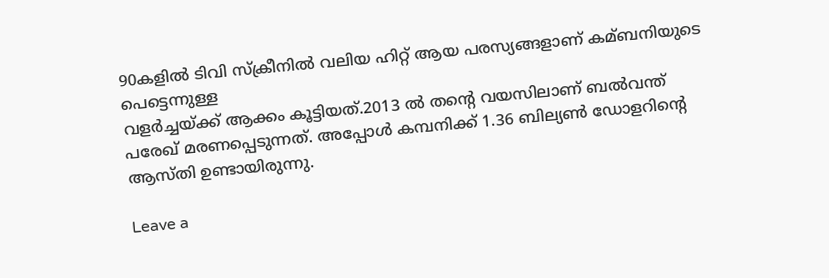90കളില്‍ ടിവി സ്‌ക്രീനില്‍ വലിയ ഹിറ്റ് ആയ പരസ്യങ്ങളാണ് കമ്ബനിയുടെ പെട്ടെന്നുള്ള
വളര്‍ച്ചയ്ക്ക് ആക്കം കൂട്ടിയത്.2013 ല്‍ തന്‍റെ വയസിലാണ് ബല്‍വന്ത് പരേഖ് മരണപ്പെടുന്നത്. അപ്പോള്‍ കമ്പനിക്ക് 1.36 ബില്യണ്‍ ഡോളറിന്റെ ആസ്തി ഉണ്ടായിരുന്നു.

Leave a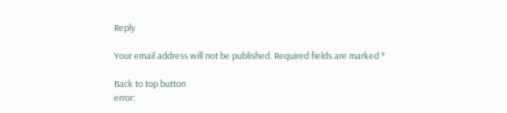Reply

Your email address will not be published. Required fields are marked *

Back to top button
error: